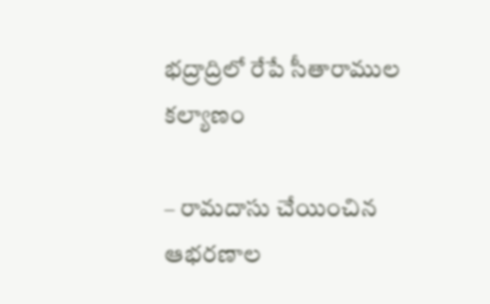భద్రాద్రిలో రేపే సీతారాముల కల్యాణం

– రామదాసు చేయించిన ఆభరణాల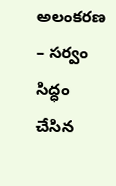అలంకరణ – సర్వం సిద్ధం చేసిన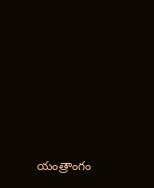యంత్రాంగం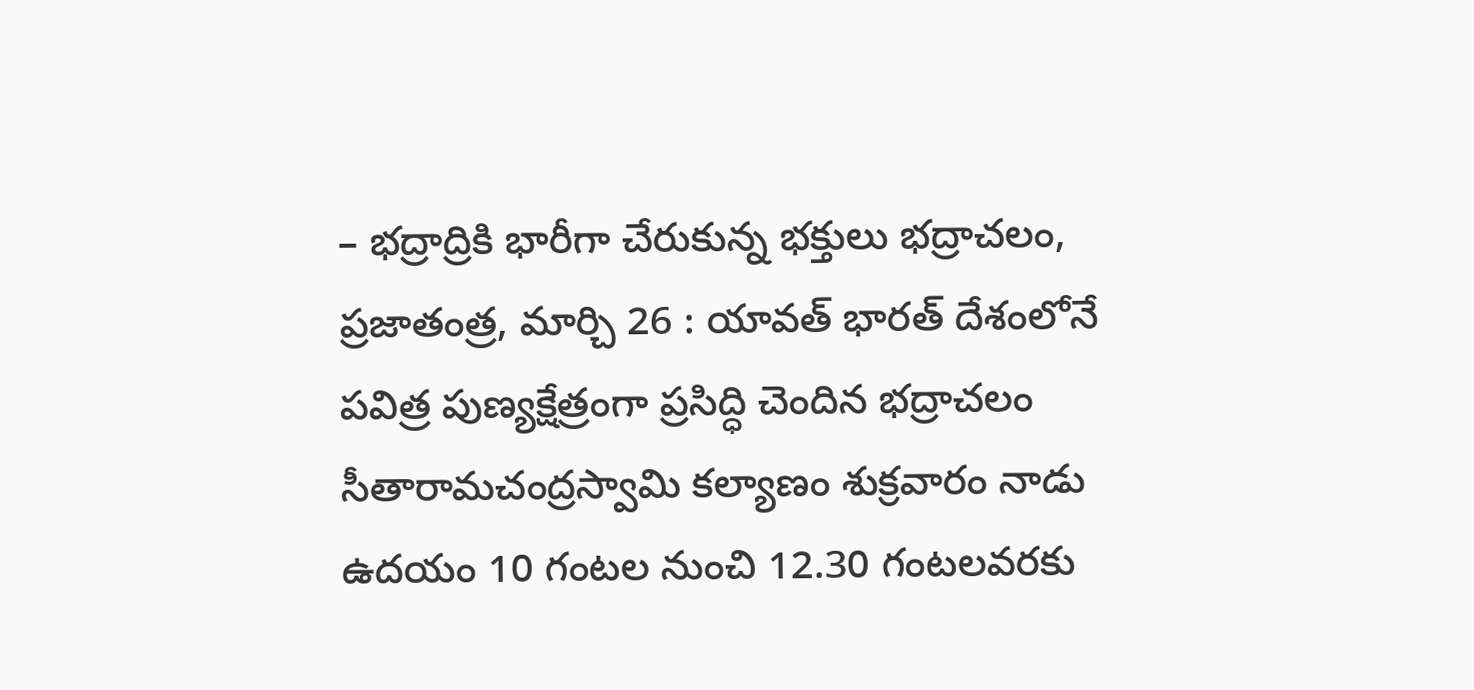– భద్రాద్రికి భారీగా చేరుకున్న భక్తులు భద్రాచలం, ప్రజాతంత్ర, మార్చి 26 : యావత్ భారత్ దేశంలోనే పవిత్ర పుణ్యక్షేత్రంగా ప్రసిద్ధి చెందిన భద్రాచలం సీతారామచంద్రస్వామి కల్యాణం శుక్రవారం నాడు ఉదయం 10 గంటల నుంచి 12.30 గంటలవరకు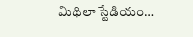మిథిలా స్టేడియం…